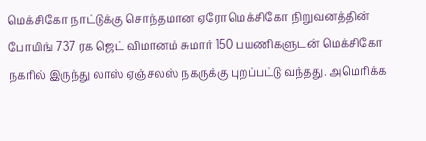மெக்சிகோ நாட்டுக்கு சொந்தமான ஏரோமெக்சிகோ நிறுவனத்தின் போயிங் 737 ரக ஜெட் விமானம் சுமார் 150 பயணிகளுடன் மெக்சிகோ நகரில் இருந்து லாஸ் ஏஞ்சலஸ் நகருக்கு புறப்பட்டு வந்தது. அமெரிக்க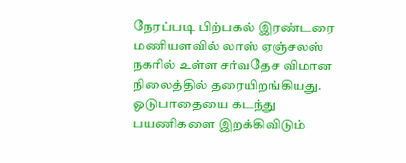நேரப்படி பிற்பகல் இரண்டரை மணியளவில் லாஸ் ஏஞ்சலஸ் நகரில் உள்ள சர்வதேச விமான நிலைத்தில் தரையிறங்கியது.
ஓடுபாதையை கடந்து பயணிகளை இறக்கிவிடும்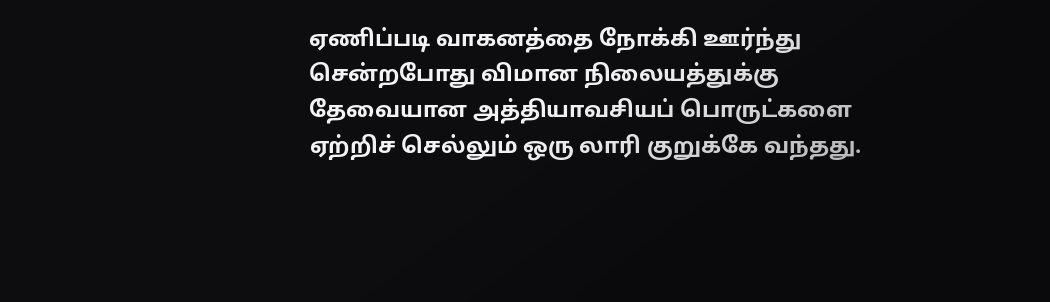ஏணிப்படி வாகனத்தை நோக்கி ஊர்ந்து சென்றபோது விமான நிலையத்துக்கு தேவையான அத்தியாவசியப் பொருட்களை ஏற்றிச் செல்லும் ஒரு லாரி குறுக்கே வந்தது.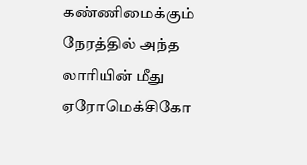கண்ணிமைக்கும் நேரத்தில் அந்த லாரியின் மீது ஏரோமெக்சிகோ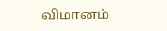விமானம்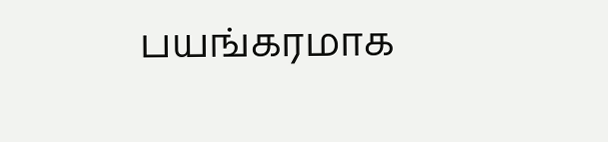பயங்கரமாக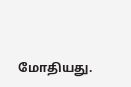மோதியது.